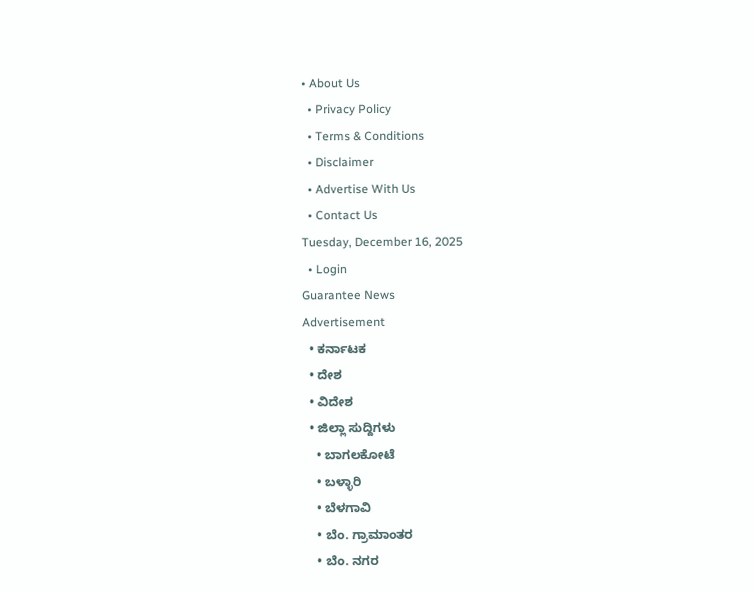• About Us
  • Privacy Policy
  • Terms & Conditions
  • Disclaimer
  • Advertise With Us
  • Contact Us
Tuesday, December 16, 2025
  • Login
Guarantee News
Advertisement
  • ಕರ್ನಾಟಕ
  • ದೇಶ
  • ವಿದೇಶ
  • ಜಿಲ್ಲಾ ಸುದ್ದಿಗಳು
    • ಬಾಗಲಕೋಟೆ
    • ಬಳ್ಳಾರಿ
    • ಬೆಳಗಾವಿ
    • ಬೆಂ. ಗ್ರಾಮಾಂತರ
    • ಬೆಂ. ನಗರ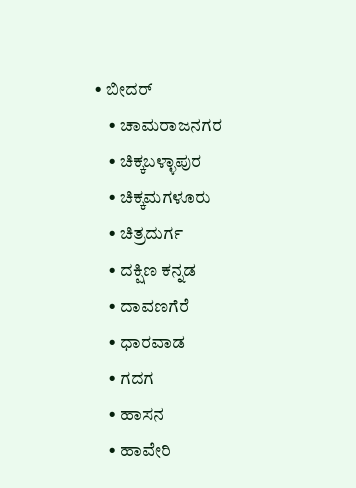• ಬೀದರ್
    • ಚಾಮರಾಜನಗರ
    • ಚಿಕ್ಕಬಳ್ಳಾಪುರ
    • ಚಿಕ್ಕಮಗಳೂರು
    • ಚಿತ್ರದುರ್ಗ
    • ದಕ್ಷಿಣ ಕನ್ನಡ
    • ದಾವಣಗೆರೆ
    • ಧಾರವಾಡ
    • ಗದಗ
    • ಹಾಸನ
    • ಹಾವೇರಿ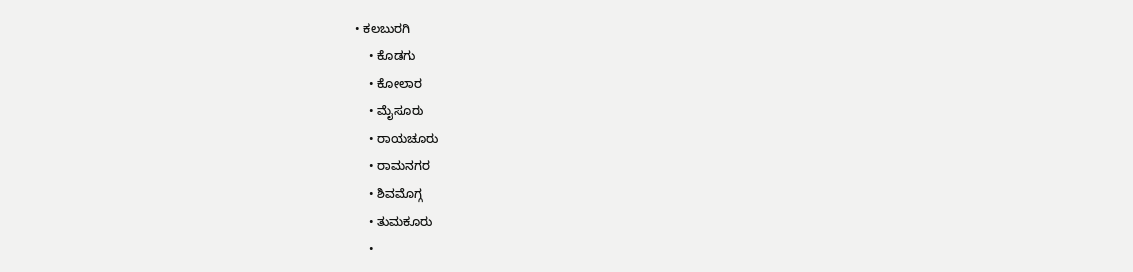• ಕಲಬುರಗಿ
    • ಕೊಡಗು
    • ಕೋಲಾರ
    • ಮೈಸೂರು
    • ರಾಯಚೂರು
    • ರಾಮನಗರ
    • ಶಿವಮೊಗ್ಗ
    • ತುಮಕೂರು
    •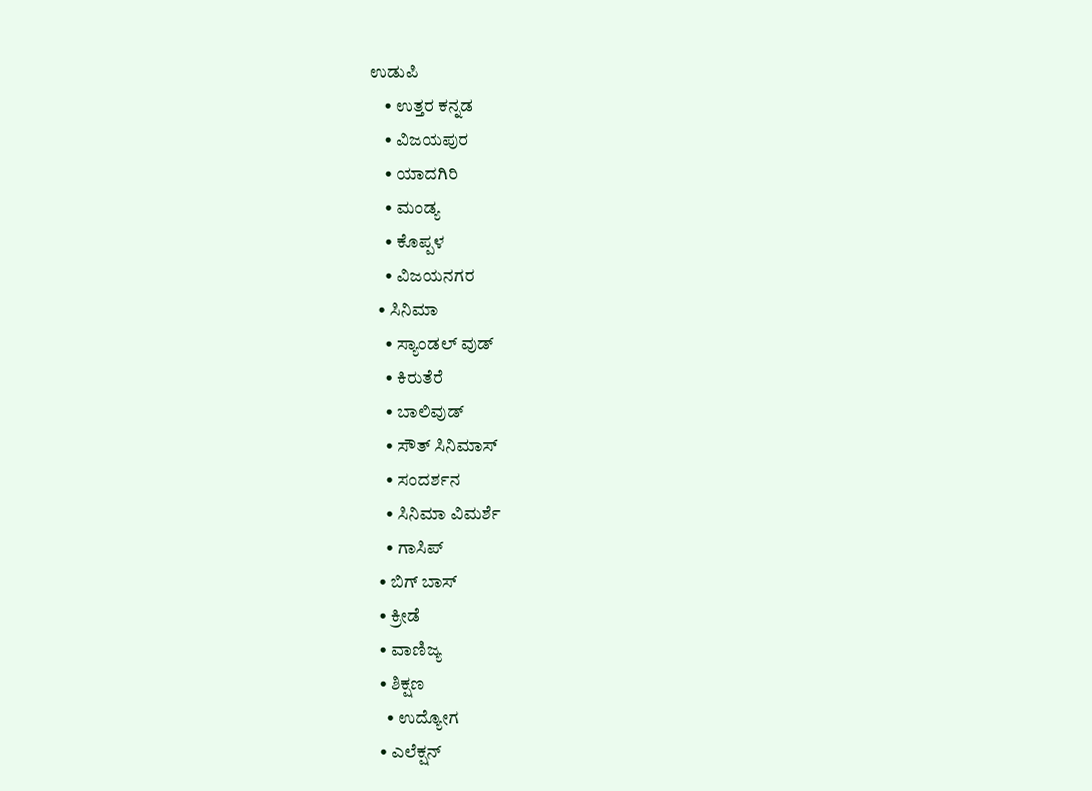ಉಡುಪಿ
    • ಉತ್ತರ ಕನ್ನಡ
    • ವಿಜಯಪುರ
    • ಯಾದಗಿರಿ
    • ಮಂಡ್ಯ
    • ಕೊಪ್ಪಳ
    • ವಿಜಯನಗರ
  • ಸಿನಿಮಾ
    • ಸ್ಯಾಂಡಲ್ ವುಡ್
    • ಕಿರುತೆರೆ
    • ಬಾಲಿವುಡ್
    • ಸೌತ್ ಸಿನಿಮಾಸ್
    • ಸಂದರ್ಶನ
    • ಸಿನಿಮಾ ವಿಮರ್ಶೆ
    • ಗಾಸಿಪ್
  • ಬಿಗ್ ಬಾಸ್
  • ಕ್ರೀಡೆ
  • ವಾಣಿಜ್ಯ
  • ಶಿಕ್ಷಣ
    • ಉದ್ಯೋಗ
  • ಎಲೆಕ್ಷನ್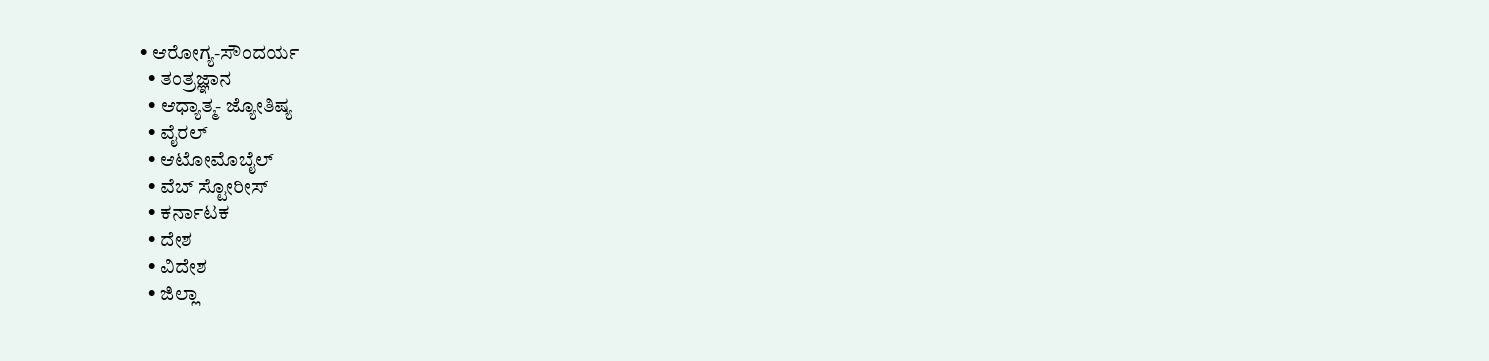• ಆರೋಗ್ಯ-ಸೌಂದರ್ಯ
  • ತಂತ್ರಜ್ಞಾನ
  • ಆಧ್ಯಾತ್ಮ- ಜ್ಯೋತಿಷ್ಯ
  • ವೈರಲ್
  • ಆಟೋಮೊಬೈಲ್
  • ವೆಬ್ ಸ್ಟೋರೀಸ್
  • ಕರ್ನಾಟಕ
  • ದೇಶ
  • ವಿದೇಶ
  • ಜಿಲ್ಲಾ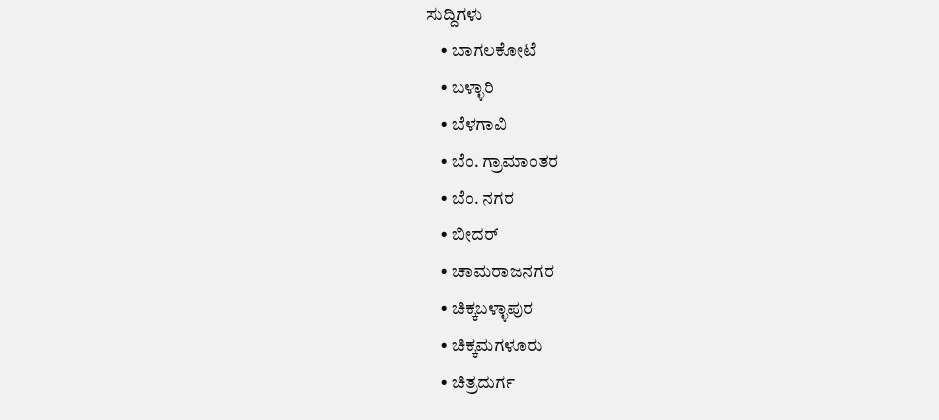ಸುದ್ದಿಗಳು
    • ಬಾಗಲಕೋಟೆ
    • ಬಳ್ಳಾರಿ
    • ಬೆಳಗಾವಿ
    • ಬೆಂ. ಗ್ರಾಮಾಂತರ
    • ಬೆಂ. ನಗರ
    • ಬೀದರ್
    • ಚಾಮರಾಜನಗರ
    • ಚಿಕ್ಕಬಳ್ಳಾಪುರ
    • ಚಿಕ್ಕಮಗಳೂರು
    • ಚಿತ್ರದುರ್ಗ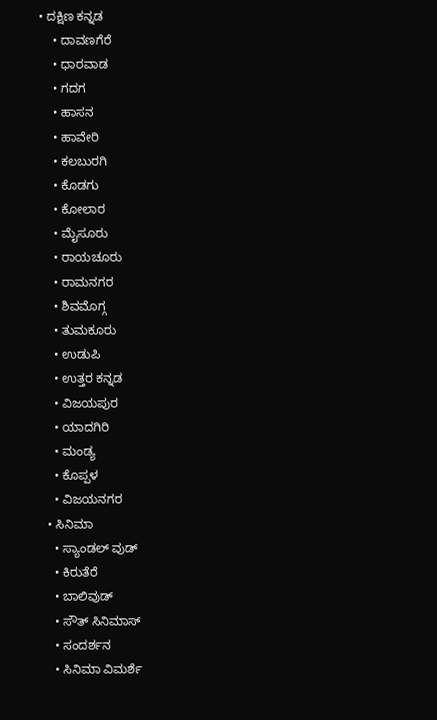• ದಕ್ಷಿಣ ಕನ್ನಡ
    • ದಾವಣಗೆರೆ
    • ಧಾರವಾಡ
    • ಗದಗ
    • ಹಾಸನ
    • ಹಾವೇರಿ
    • ಕಲಬುರಗಿ
    • ಕೊಡಗು
    • ಕೋಲಾರ
    • ಮೈಸೂರು
    • ರಾಯಚೂರು
    • ರಾಮನಗರ
    • ಶಿವಮೊಗ್ಗ
    • ತುಮಕೂರು
    • ಉಡುಪಿ
    • ಉತ್ತರ ಕನ್ನಡ
    • ವಿಜಯಪುರ
    • ಯಾದಗಿರಿ
    • ಮಂಡ್ಯ
    • ಕೊಪ್ಪಳ
    • ವಿಜಯನಗರ
  • ಸಿನಿಮಾ
    • ಸ್ಯಾಂಡಲ್ ವುಡ್
    • ಕಿರುತೆರೆ
    • ಬಾಲಿವುಡ್
    • ಸೌತ್ ಸಿನಿಮಾಸ್
    • ಸಂದರ್ಶನ
    • ಸಿನಿಮಾ ವಿಮರ್ಶೆ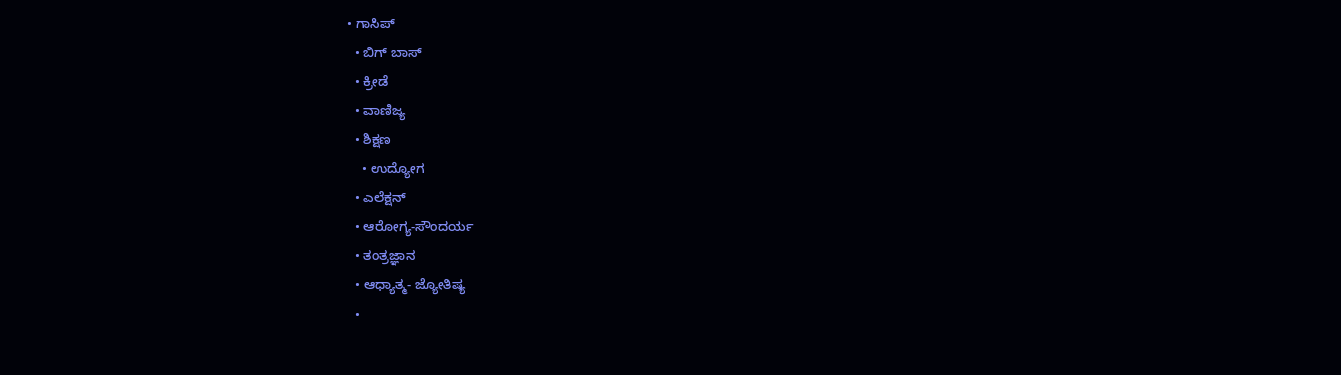• ಗಾಸಿಪ್
  • ಬಿಗ್ ಬಾಸ್
  • ಕ್ರೀಡೆ
  • ವಾಣಿಜ್ಯ
  • ಶಿಕ್ಷಣ
    • ಉದ್ಯೋಗ
  • ಎಲೆಕ್ಷನ್
  • ಆರೋಗ್ಯ-ಸೌಂದರ್ಯ
  • ತಂತ್ರಜ್ಞಾನ
  • ಆಧ್ಯಾತ್ಮ- ಜ್ಯೋತಿಷ್ಯ
  •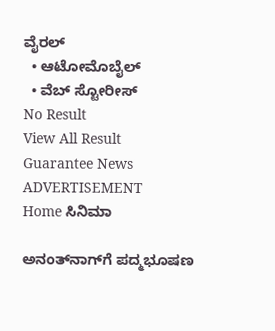ವೈರಲ್
  • ಆಟೋಮೊಬೈಲ್
  • ವೆಬ್ ಸ್ಟೋರೀಸ್
No Result
View All Result
Guarantee News
ADVERTISEMENT
Home ಸಿನಿಮಾ

ಅನಂತ್‌ನಾಗ್‌ಗೆ ಪದ್ಮಭೂಷಣ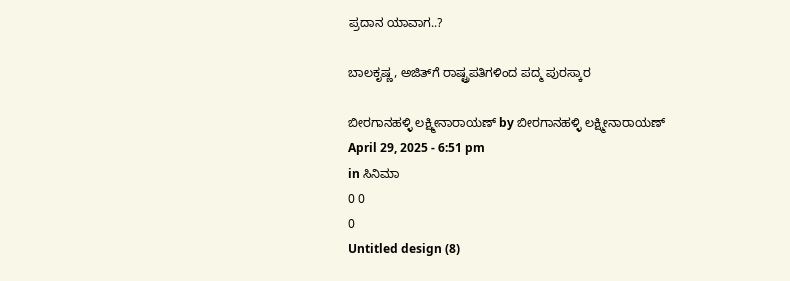ಪ್ರದಾನ ಯಾವಾಗ..?

ಬಾಲಕೃಷ್ಣ, ಅಜಿತ್‌ಗೆ ರಾಷ್ಟ್ರಪತಿಗಳಿಂದ ಪದ್ಮ ಪುರಸ್ಕಾರ

ಬೀರಗಾನಹಳ್ಳಿ ಲಕ್ಷ್ಮೀನಾರಾಯಣ್ by ಬೀರಗಾನಹಳ್ಳಿ ಲಕ್ಷ್ಮೀನಾರಾಯಣ್
April 29, 2025 - 6:51 pm
in ಸಿನಿಮಾ
0 0
0
Untitled design (8)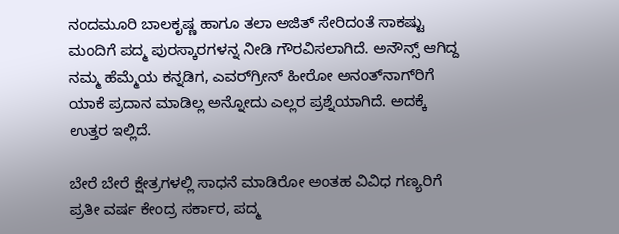ನಂದಮೂರಿ ಬಾಲಕೃಷ್ಣ ಹಾಗೂ ತಲಾ ಅಜಿತ್ ಸೇರಿದಂತೆ ಸಾಕಷ್ಟು ಮಂದಿಗೆ ಪದ್ಮ ಪುರಸ್ಕಾರಗಳನ್ನ ನೀಡಿ ಗೌರವಿಸಲಾಗಿದೆ. ಅನೌನ್ಸ್ ಆಗಿದ್ದ ನಮ್ಮ ಹೆಮ್ಮೆಯ ಕನ್ನಡಿಗ, ಎವರ್‌‌ಗ್ರೀನ್ ಹೀರೋ ಅನಂತ್‌ನಾಗ್‌‌ರಿಗೆ ಯಾಕೆ ಪ್ರದಾನ ಮಾಡಿಲ್ಲ ಅನ್ನೋದು ಎಲ್ಲರ ಪ್ರಶ್ನೆಯಾಗಿದೆ. ಅದಕ್ಕೆ ಉತ್ತರ ಇಲ್ಲಿದೆ.

ಬೇರೆ ಬೇರೆ ಕ್ಷೇತ್ರಗಳಲ್ಲಿ ಸಾಧನೆ ಮಾಡಿರೋ ಅಂತಹ ವಿವಿಧ ಗಣ್ಯರಿಗೆ ಪ್ರತೀ ವರ್ಷ ಕೇಂದ್ರ ಸರ್ಕಾರ, ಪದ್ಮ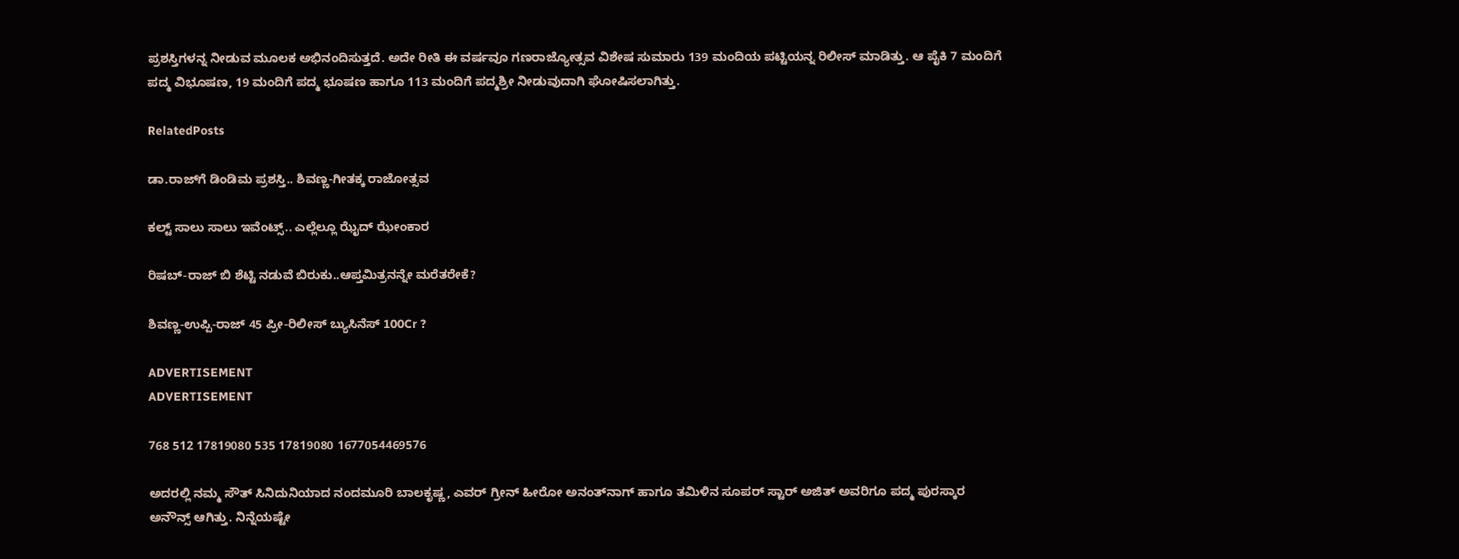ಪ್ರಶಸ್ತಿಗಳನ್ನ ನೀಡುವ ಮೂಲಕ ಅಭಿನಂದಿಸುತ್ತದೆ. ಅದೇ ರೀತಿ ಈ ವರ್ಷವೂ ಗಣರಾಜ್ಯೋತ್ಸವ ವಿಶೇಷ ಸುಮಾರು 139 ಮಂದಿಯ ಪಟ್ಟಿಯನ್ನ ರಿಲೀಸ್ ಮಾಡಿತ್ತು. ಆ ಪೈಕಿ 7 ಮಂದಿಗೆ ಪದ್ಮ ವಿಭೂಷಣ, 19 ಮಂದಿಗೆ ಪದ್ಮ ಭೂಷಣ ಹಾಗೂ 113 ಮಂದಿಗೆ ಪದ್ಮಶ್ರೀ ನೀಡುವುದಾಗಿ ಘೋಷಿಸಲಾಗಿತ್ತು.

RelatedPosts

ಡಾ.ರಾಜ್‌ಗೆ ಡಿಂಡಿಮ ಪ್ರಶಸ್ತಿ.. ಶಿವಣ್ಣ-ಗೀತಕ್ಕ ರಾಜೋತ್ಸವ

ಕಲ್ಟ್ ಸಾಲು ಸಾಲು ಇವೆಂಟ್ಸ್.. ಎಲ್ಲೆಲ್ಲೂ ಝೈದ್‌ ಝೇಂಕಾರ

ರಿಷಬ್-ರಾಜ್ ಬಿ ಶೆಟ್ಟಿ ನಡುವೆ ಬಿರುಕು..ಆಪ್ತಮಿತ್ರನನ್ನೇ ಮರೆತರೇಕೆ?

ಶಿವಣ್ಣ-ಉಪ್ಪಿ-ರಾಜ್ 45 ಪ್ರೀ-ರಿಲೀಸ್ ಬ್ಯುಸಿನೆಸ್ 100Cr ?

ADVERTISEMENT
ADVERTISEMENT

768 512 17819080 535 17819080 1677054469576

ಅದರಲ್ಲಿ ನಮ್ಮ ಸೌತ್ ಸಿನಿದುನಿಯಾದ ನಂದಮೂರಿ ಬಾಲಕೃಷ್ಣ, ಎವರ್ ಗ್ರೀನ್ ಹೀರೋ ಅನಂತ್‌ನಾಗ್ ಹಾಗೂ ತಮಿಳಿನ ಸೂಪರ್ ಸ್ಟಾರ್ ಅಜಿತ್ ಅವರಿಗೂ ಪದ್ಮ ಪುರಸ್ಕಾರ ಅನೌನ್ಸ್ ಆಗಿತ್ತು. ನಿನ್ನೆಯಷ್ಟೇ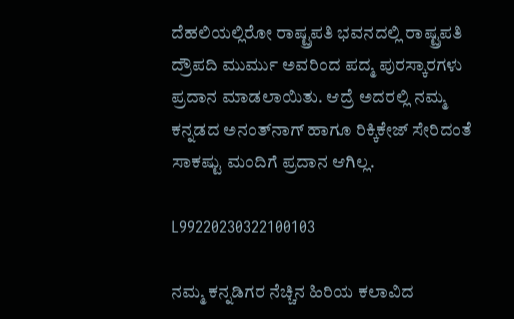ದೆಹಲಿಯಲ್ಲಿರೋ ರಾಷ್ಟ್ರಪತಿ ಭವನದಲ್ಲಿ ರಾಷ್ಟ್ರಪತಿ ದ್ರೌಪದಿ ಮುರ್ಮು ಅವರಿಂದ ಪದ್ಮ ಪುರಸ್ಕಾರಗಳು ಪ್ರದಾನ ಮಾಡಲಾಯಿತು. ಆದ್ರೆ ಅದರಲ್ಲಿ ನಮ್ಮ ಕನ್ನಡದ ಅನಂತ್‌ನಾಗ್ ಹಾಗೂ ರಿಕ್ಕಿಕೇಜ್ ಸೇರಿದಂತೆ ಸಾಕಷ್ಟು ಮಂದಿಗೆ ಪ್ರದಾನ ಆಗಿಲ್ಲ.

L99220230322100103

ನಮ್ಮ ಕನ್ನಡಿಗರ ನೆಚ್ಚಿನ ಹಿರಿಯ ಕಲಾವಿದ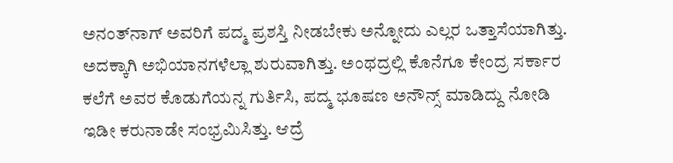ಅನಂತ್‌‌ನಾಗ್ ಅವರಿಗೆ ಪದ್ಮ ಪ್ರಶಸ್ತಿ ನೀಡಬೇಕು ಅನ್ನೋದು ಎಲ್ಲರ ಒತ್ತಾಸೆಯಾಗಿತ್ತು. ಅದಕ್ಕಾಗಿ ಅಭಿಯಾನಗಳೆಲ್ಲಾ ಶುರುವಾಗಿತ್ತು. ಅಂಥದ್ರಲ್ಲಿ ಕೊನೆಗೂ ಕೇಂದ್ರ ಸರ್ಕಾರ ಕಲೆಗೆ ಅವರ ಕೊಡುಗೆಯನ್ನ ಗುರ್ತಿಸಿ, ಪದ್ಮ ಭೂಷಣ ಅನೌನ್ಸ್ ಮಾಡಿದ್ದು ನೋಡಿ ಇಡೀ ಕರುನಾಡೇ ಸಂಭ್ರಮಿಸಿತ್ತು. ಆದ್ರೆ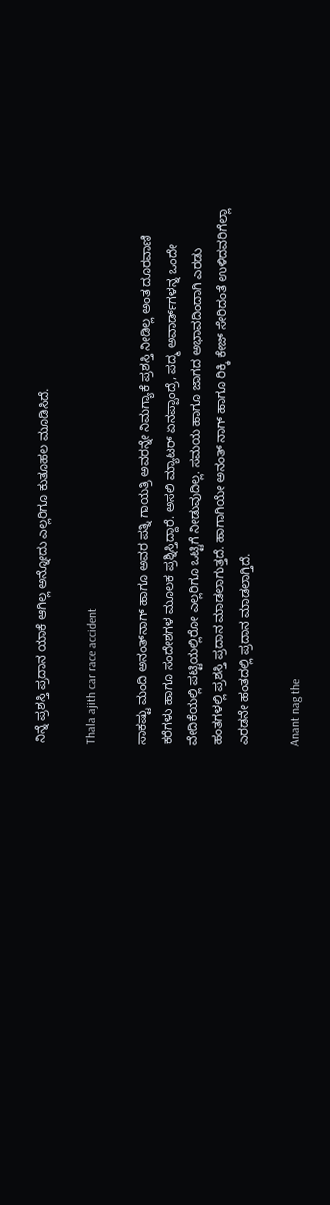ನಿನ್ನೆ ಪ್ರಶಸ್ತಿ ಪ್ರದಾನ ಯಾಕೆ ಆಗಿಲ್ಲ ಅನ್ನೋದು ಎಲ್ಲರಿಗೂ ಕುತೂಹಲ ಮೂಡಿಸಿದೆ.

Thala ajith car race accident

ಸಾಕಷ್ಟು ಮಂದಿ ಅನಂತ್‌ನಾಗ್ ಹಾಗೂ ಅವರ ಪತ್ನಿ ಗಾಯತ್ರಿ ಅವರನ್ನೇ ನಿಮಗ್ಯಾಕೆ ಪ್ರಶಸ್ತಿ ನೀಡಿಲ್ಲ ಅಂತ ದೂರವಾಣಿ ಕರೆಗಳು ಹಾಗೂ ಸಂದೇಶಗಳ ಮೂಲಕ ಪ್ರಶ್ನಿಸ್ತಿದ್ದಾರೆ. ಅಸಲಿ ಮ್ಯಾಟರ್ ಏನಪ್ಪಾಂದ್ರೆ, ಪದ್ಮ ಅವಾರ್ಡ್‌ಗಳನ್ನ ಒಂದೇ ವೇದಿಕೆಯಲ್ಲಿ ಪಟ್ಟಿಯಲ್ಲಿರೋ ಎಲ್ಲರಿಗೂ ಒಟ್ಟಿಗೆ ನೀಡುವುದಿಲ್ಲ. ಸಮಯ ಹಾಗೂ ಜಾಗದ ಅಭಾವದಿಂದಾಗಿ ಎರಡು ಹಂತಗಳಲ್ಲಿ ಪ್ರಶಸ್ತಿ ಪ್ರದಾನ ಮಾಡಲಾಗುತ್ತದೆ. ಹಾಗಾಗಿಯೇ ಅನಂತ್ ನಾಗ್ ಹಾಗೂ ರಿಕ್ಕಿ ಕೇಜ್ ಸೇರಿದಂತೆ ಉಳಿದವರಿಗೆಲ್ಲಾ ಎರಡನೇ ಹಂತದಲ್ಲಿ ಪ್ರದಾನ ಮಾಡಲಾಗ್ತಿದೆ.

Anant nag the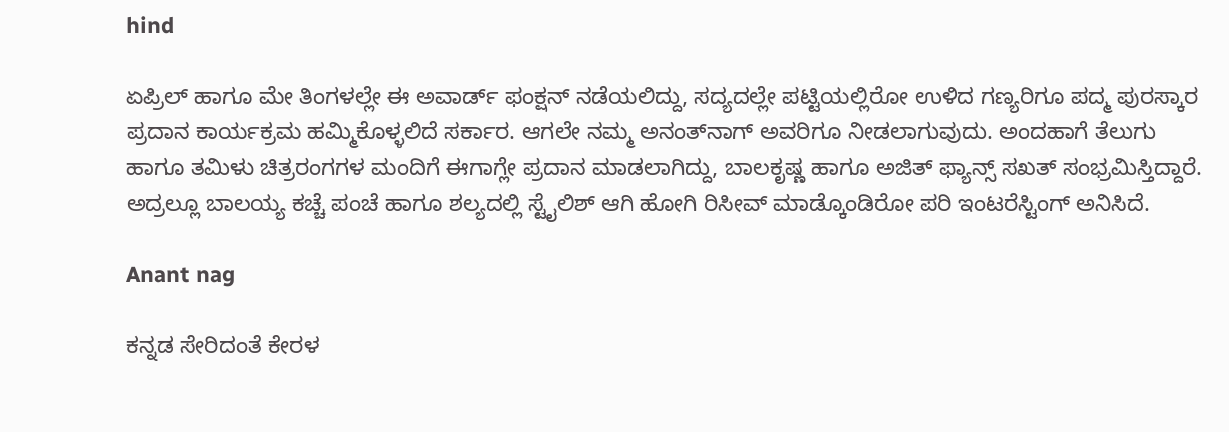hind

ಏಪ್ರಿಲ್ ಹಾಗೂ ಮೇ ತಿಂಗಳಲ್ಲೇ ಈ ಅವಾರ್ಡ್‌ ಫಂಕ್ಷನ್ ನಡೆಯಲಿದ್ದು, ಸದ್ಯದಲ್ಲೇ ಪಟ್ಟಿಯಲ್ಲಿರೋ ಉಳಿದ ಗಣ್ಯರಿಗೂ ಪದ್ಮ ಪುರಸ್ಕಾರ ಪ್ರದಾನ ಕಾರ್ಯಕ್ರಮ ಹಮ್ಮಿಕೊಳ್ಳಲಿದೆ ಸರ್ಕಾರ. ಆಗಲೇ ನಮ್ಮ ಅನಂತ್‌ನಾಗ್ ಅವರಿಗೂ ನೀಡಲಾಗುವುದು. ಅಂದಹಾಗೆ ತೆಲುಗು ಹಾಗೂ ತಮಿಳು ಚಿತ್ರರಂಗಗಳ ಮಂದಿಗೆ ಈಗಾಗ್ಲೇ ಪ್ರದಾನ ಮಾಡಲಾಗಿದ್ದು, ಬಾಲಕೃಷ್ಣ ಹಾಗೂ ಅಜಿತ್ ಫ್ಯಾನ್ಸ್ ಸಖತ್ ಸಂಭ್ರಮಿಸ್ತಿದ್ದಾರೆ. ಅದ್ರಲ್ಲೂ ಬಾಲಯ್ಯ ಕಚ್ಚೆ ಪಂಚೆ ಹಾಗೂ ಶಲ್ಯದಲ್ಲಿ ಸ್ಟೈಲಿಶ್ ಆಗಿ ಹೋಗಿ ರಿಸೀವ್ ಮಾಡ್ಕೊಂಡಿರೋ ಪರಿ ಇಂಟರೆಸ್ಟಿಂಗ್ ಅನಿಸಿದೆ.

Anant nag

ಕನ್ನಡ ಸೇರಿದಂತೆ ಕೇರಳ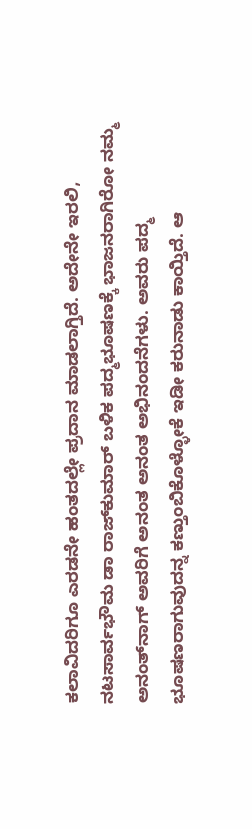ಕಲಾವಿದರಿಗೂ ಎರಡನೇ ಹಂತದಲ್ಲೇ ಪ್ರದಾನ ಮಾಡಲಾಗ್ತಿದೆ. ಅದೇನೇ ಇರಲಿ, ನಟಸಾರ್ವಭೌಮ ಡಾ ರಾಜ್‌‌ಕುಮಾರ್‌ ಬಳಿಕ ಪದ್ಮಭೂಷಣಕ್ಕೆ ಭಾಜನರಾಗಿರೋ ನಮ್ಮ ಅನಂತ್‌‌ನಾಗ್ ಅವರಿಗೆ ಅನಂತ ಅನಂತ ಅಭಿನಂದನೆಗಳು. ಅವರು ಪದ್ಮ ಭೂಷಣರಾಗುವುದನ್ನ ಕಣ್ತುಂಬಿಕೊಳ್ಳೋಕೆ ಇಡೀ ಕರುನಾಡು ಕಾಯ್ತಿದೆ. ಆ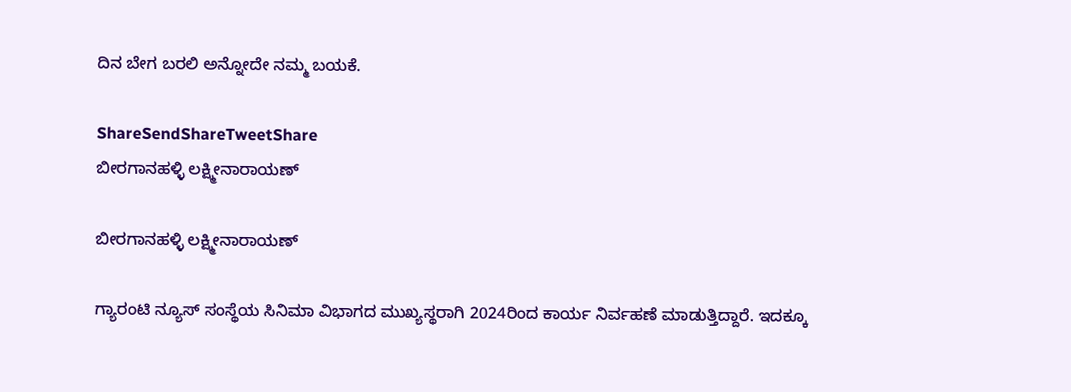ದಿನ ಬೇಗ ಬರಲಿ ಅನ್ನೋದೇ ನಮ್ಮ ಬಯಕೆ.

ShareSendShareTweetShare
ಬೀರಗಾನಹಳ್ಳಿ ಲಕ್ಷ್ಮೀನಾರಾಯಣ್

ಬೀರಗಾನಹಳ್ಳಿ ಲಕ್ಷ್ಮೀನಾರಾಯಣ್

ಗ್ಯಾರಂಟಿ ನ್ಯೂಸ್ ಸಂಸ್ಥೆಯ ಸಿನಿಮಾ ವಿಭಾಗದ ಮುಖ್ಯಸ್ಥರಾಗಿ 2024ರಿಂದ ಕಾರ್ಯ ನಿರ್ವಹಣೆ ಮಾಡುತ್ತಿದ್ದಾರೆ. ಇದಕ್ಕೂ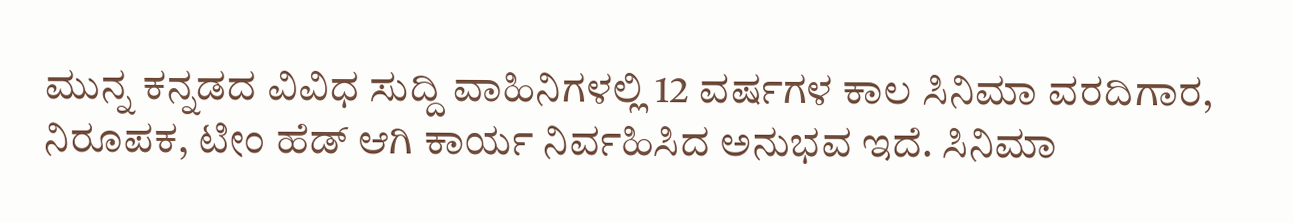ಮುನ್ನ ಕನ್ನಡದ ವಿವಿಧ ಸುದ್ದಿ ವಾಹಿನಿಗಳಲ್ಲಿ 12 ವರ್ಷಗಳ ಕಾಲ ಸಿನಿಮಾ ವರದಿಗಾರ, ನಿರೂಪಕ, ಟೀಂ ಹೆಡ್ ಆಗಿ ಕಾರ್ಯ ನಿರ್ವಹಿಸಿದ ಅನುಭವ ಇದೆ. ಸಿನಿಮಾ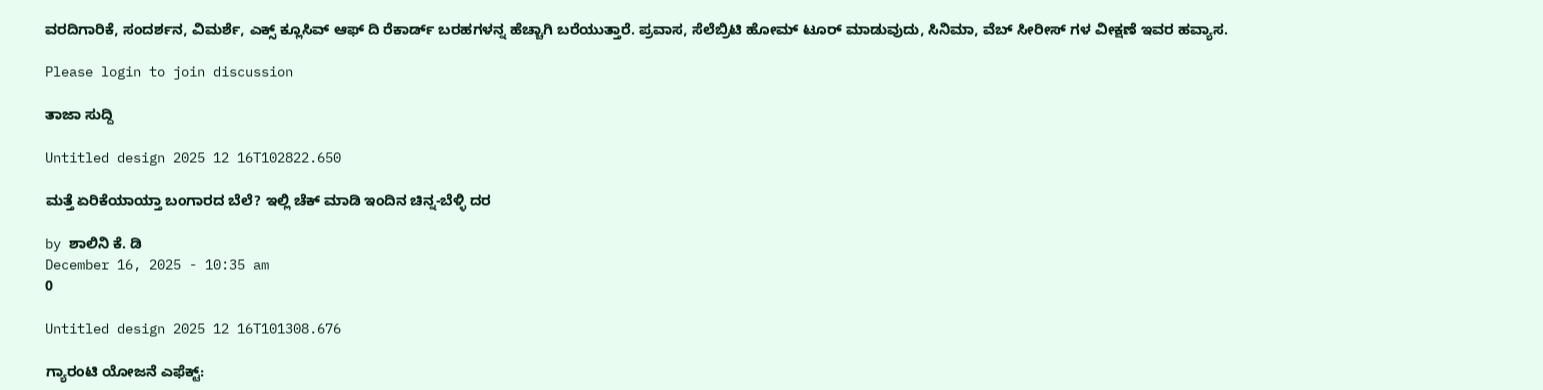ವರದಿಗಾರಿಕೆ, ಸಂದರ್ಶನ, ವಿಮರ್ಶೆ, ಎಕ್ಸ್ ಕ್ಲೂಸಿವ್ ಆಫ್ ದಿ ರೆಕಾರ್ಡ್ ಬರಹಗಳನ್ನ ಹೆಚ್ಚಾಗಿ ಬರೆಯುತ್ತಾರೆ. ಪ್ರವಾಸ, ಸೆಲೆಬ್ರಿಟಿ ಹೋಮ್ ಟೂರ್ ಮಾಡುವುದು, ಸಿನಿಮಾ, ವೆಬ್ ಸೀರೀಸ್ ಗಳ ವೀಕ್ಷಣೆ ಇವರ ಹವ್ಯಾಸ.

Please login to join discussion

ತಾಜಾ ಸುದ್ದಿ

Untitled design 2025 12 16T102822.650

ಮತ್ತೆ ಏರಿಕೆಯಾಯ್ತಾ ಬಂಗಾರದ ಬೆಲೆ? ಇಲ್ಲಿ ಚೆಕ್‌ ಮಾಡಿ ಇಂದಿನ ಚಿನ್ನ-ಬೆಳ್ಳಿ ದರ

by ಶಾಲಿನಿ ಕೆ. ಡಿ
December 16, 2025 - 10:35 am
0

Untitled design 2025 12 16T101308.676

ಗ್ಯಾರಂಟಿ ಯೋಜನೆ ಎಫೆಕ್ಟ್: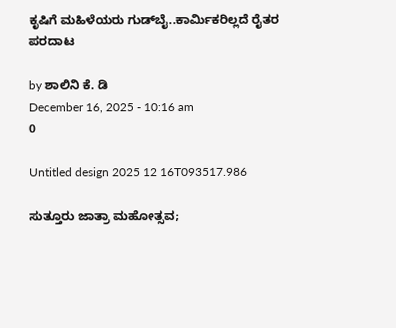ಕೃಷಿಗೆ ಮಹಿಳೆಯರು ಗುಡ್‌ಬೈ..ಕಾರ್ಮಿಕರಿಲ್ಲದೆ ರೈತರ ಪರದಾಟ

by ಶಾಲಿನಿ ಕೆ. ಡಿ
December 16, 2025 - 10:16 am
0

Untitled design 2025 12 16T093517.986

ಸುತ್ತೂರು ಜಾತ್ರಾ ಮಹೋತ್ಸವ;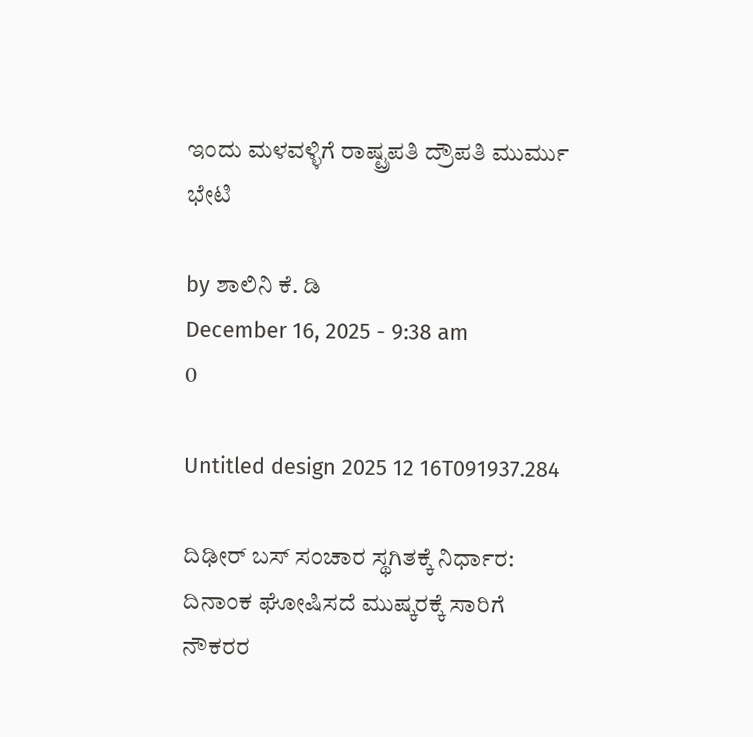ಇಂದು ಮಳವಳ್ಳಿಗೆ ರಾಷ್ಟ್ರಪತಿ ದ್ರೌಪತಿ ಮುರ್ಮು ಭೇಟಿ

by ಶಾಲಿನಿ ಕೆ. ಡಿ
December 16, 2025 - 9:38 am
0

Untitled design 2025 12 16T091937.284

ದಿಢೀರ್ ಬಸ್ ಸಂಚಾರ ಸ್ಥಗಿತಕ್ಕೆ ನಿರ್ಧಾರ: ದಿನಾಂಕ ಘೋಷಿಸದೆ ಮುಷ್ಕರಕ್ಕೆ ಸಾರಿಗೆ ನೌಕರರ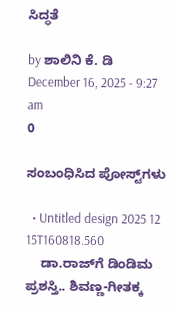ಸಿದ್ಧತೆ

by ಶಾಲಿನಿ ಕೆ. ಡಿ
December 16, 2025 - 9:27 am
0

ಸಂಬಂಧಿಸಿದ ಪೋಸ್ಟ್‌ಗಳು

  • Untitled design 2025 12 15T160818.560
    ಡಾ.ರಾಜ್‌ಗೆ ಡಿಂಡಿಮ ಪ್ರಶಸ್ತಿ.. ಶಿವಣ್ಣ-ಗೀತಕ್ಕ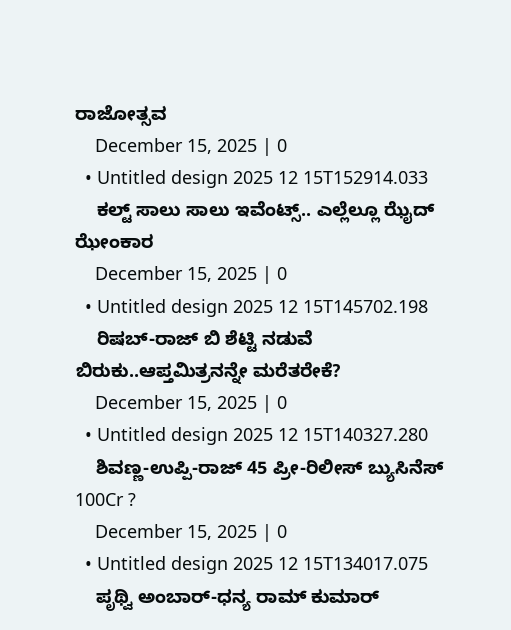ರಾಜೋತ್ಸವ
    December 15, 2025 | 0
  • Untitled design 2025 12 15T152914.033
    ಕಲ್ಟ್ ಸಾಲು ಸಾಲು ಇವೆಂಟ್ಸ್.. ಎಲ್ಲೆಲ್ಲೂ ಝೈದ್‌ ಝೇಂಕಾರ
    December 15, 2025 | 0
  • Untitled design 2025 12 15T145702.198
    ರಿಷಬ್-ರಾಜ್ ಬಿ ಶೆಟ್ಟಿ ನಡುವೆ ಬಿರುಕು..ಆಪ್ತಮಿತ್ರನನ್ನೇ ಮರೆತರೇಕೆ?
    December 15, 2025 | 0
  • Untitled design 2025 12 15T140327.280
    ಶಿವಣ್ಣ-ಉಪ್ಪಿ-ರಾಜ್ 45 ಪ್ರೀ-ರಿಲೀಸ್ ಬ್ಯುಸಿನೆಸ್ 100Cr ?
    December 15, 2025 | 0
  • Untitled design 2025 12 15T134017.075
    ಪೃಥ್ವಿ ಅಂಬಾರ್-ಧನ್ಯ ರಾಮ್ ಕುಮಾರ್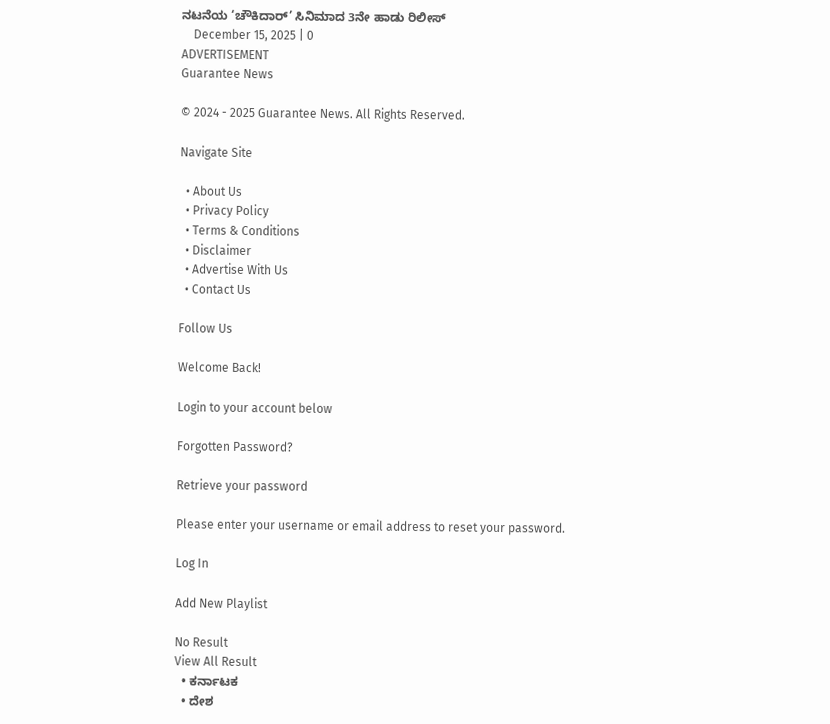ನಟನೆಯ ‘ಚೌಕಿದಾರ್’ ಸಿನಿಮಾದ 3ನೇ ಹಾಡು ರಿಲೀಸ್
    December 15, 2025 | 0
ADVERTISEMENT
Guarantee News

© 2024 - 2025 Guarantee News. All Rights Reserved.

Navigate Site

  • About Us
  • Privacy Policy
  • Terms & Conditions
  • Disclaimer
  • Advertise With Us
  • Contact Us

Follow Us

Welcome Back!

Login to your account below

Forgotten Password?

Retrieve your password

Please enter your username or email address to reset your password.

Log In

Add New Playlist

No Result
View All Result
  • ಕರ್ನಾಟಕ
  • ದೇಶ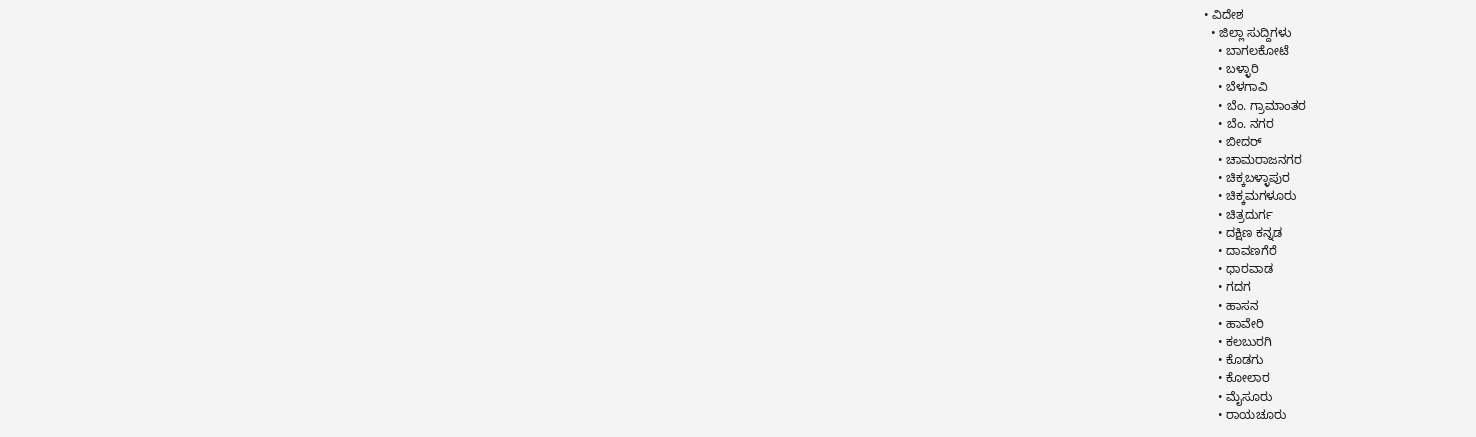• ವಿದೇಶ
  • ಜಿಲ್ಲಾ ಸುದ್ದಿಗಳು
    • ಬಾಗಲಕೋಟೆ
    • ಬಳ್ಳಾರಿ
    • ಬೆಳಗಾವಿ
    • ಬೆಂ. ಗ್ರಾಮಾಂತರ
    • ಬೆಂ. ನಗರ
    • ಬೀದರ್
    • ಚಾಮರಾಜನಗರ
    • ಚಿಕ್ಕಬಳ್ಳಾಪುರ
    • ಚಿಕ್ಕಮಗಳೂರು
    • ಚಿತ್ರದುರ್ಗ
    • ದಕ್ಷಿಣ ಕನ್ನಡ
    • ದಾವಣಗೆರೆ
    • ಧಾರವಾಡ
    • ಗದಗ
    • ಹಾಸನ
    • ಹಾವೇರಿ
    • ಕಲಬುರಗಿ
    • ಕೊಡಗು
    • ಕೋಲಾರ
    • ಮೈಸೂರು
    • ರಾಯಚೂರು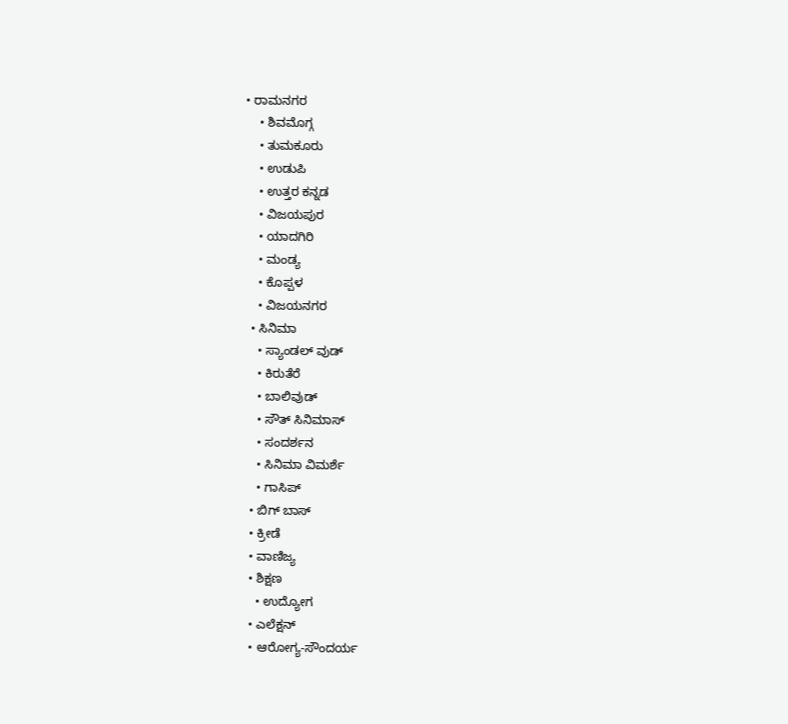• ರಾಮನಗರ
    • ಶಿವಮೊಗ್ಗ
    • ತುಮಕೂರು
    • ಉಡುಪಿ
    • ಉತ್ತರ ಕನ್ನಡ
    • ವಿಜಯಪುರ
    • ಯಾದಗಿರಿ
    • ಮಂಡ್ಯ
    • ಕೊಪ್ಪಳ
    • ವಿಜಯನಗರ
  • ಸಿನಿಮಾ
    • ಸ್ಯಾಂಡಲ್ ವುಡ್
    • ಕಿರುತೆರೆ
    • ಬಾಲಿವುಡ್
    • ಸೌತ್ ಸಿನಿಮಾಸ್
    • ಸಂದರ್ಶನ
    • ಸಿನಿಮಾ ವಿಮರ್ಶೆ
    • ಗಾಸಿಪ್
  • ಬಿಗ್ ಬಾಸ್
  • ಕ್ರೀಡೆ
  • ವಾಣಿಜ್ಯ
  • ಶಿಕ್ಷಣ
    • ಉದ್ಯೋಗ
  • ಎಲೆಕ್ಷನ್
  • ಆರೋಗ್ಯ-ಸೌಂದರ್ಯ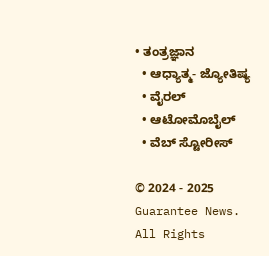• ತಂತ್ರಜ್ಞಾನ
  • ಆಧ್ಯಾತ್ಮ- ಜ್ಯೋತಿಷ್ಯ
  • ವೈರಲ್
  • ಆಟೋಮೊಬೈಲ್
  • ವೆಬ್ ಸ್ಟೋರೀಸ್

© 2024 - 2025 Guarantee News. All Rights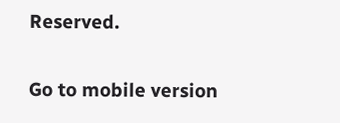Reserved.

Go to mobile version